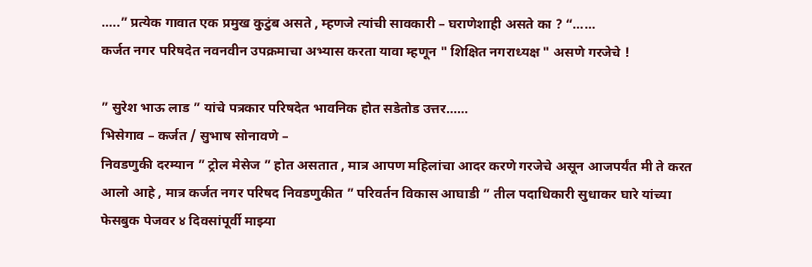…..” प्रत्येक गावात एक प्रमुख कुटुंब असते , म्हणजे त्यांची सावकारी – घराणेशाही असते का ? “……
कर्जत नगर परिषदेत नवनवीन उपक्रमाचा अभ्यास करता यावा म्हणून " शिक्षित नगराध्यक्ष " असणे गरजेचे !

” सुरेश भाऊ लाड ” यांचे पत्रकार परिषदेत भावनिक होत सडेतोड उत्तर……
भिसेगाव – कर्जत / सुभाष सोनावणे –
निवडणुकी दरम्यान ” ट्रोल मेसेज ” होत असतात , मात्र आपण महिलांचा आदर करणे गरजेचे असून आजपर्यंत मी ते करत आलो आहे , मात्र कर्जत नगर परिषद निवडणुकीत ” परिवर्तन विकास आघाडी ” तील पदाधिकारी सुधाकर घारे यांच्या फेसबुक पेजवर ४ दिवसांपूर्वी माझ्या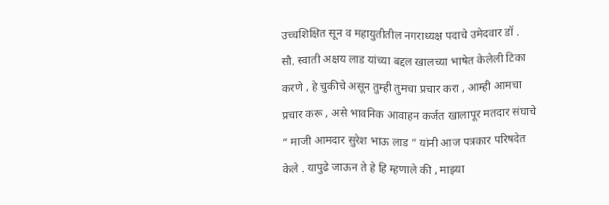उच्चशिक्षित सून व महायुतीतील नगराध्यक्ष पदाचे उमेदवार डॉ . सौ. स्वाती अक्षय लाड यांच्या बद्दल खालच्या भाषेत केलेली टिका करणे , हे चुकीचे असून तुम्ही तुमचा प्रचार करा , आम्ही आमचा प्रचार करू , असे भावनिक आवाहन कर्जत खालापूर मतदार संघाचे ” माजी आमदार सुरेश भाऊ लाड ” यांनी आज पत्रकार परिषदेत केले . यापुढे जाऊन ते हे हि म्हणाले की , माझ्या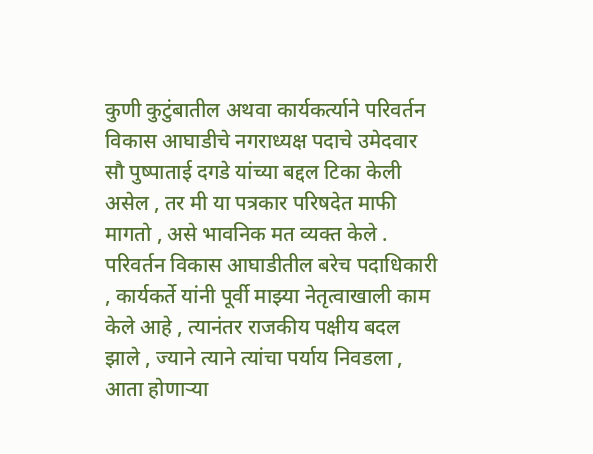कुणी कुटुंबातील अथवा कार्यकर्त्याने परिवर्तन विकास आघाडीचे नगराध्यक्ष पदाचे उमेदवार सौ पुष्पाताई दगडे यांच्या बद्दल टिका केली असेल , तर मी या पत्रकार परिषदेत माफी मागतो , असे भावनिक मत व्यक्त केले .
परिवर्तन विकास आघाडीतील बरेच पदाधिकारी , कार्यकर्ते यांनी पूर्वी माझ्या नेतृत्वाखाली काम केले आहे , त्यानंतर राजकीय पक्षीय बदल झाले , ज्याने त्याने त्यांचा पर्याय निवडला , आता होणाऱ्या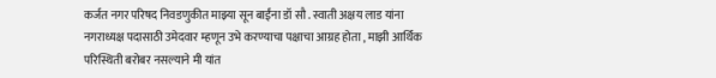कर्जत नगर परिषद निवडणुकीत माझ्या सून बाईंना डॉ सौ . स्वाती अक्षय लाड यांना नगराध्यक्ष पदासाठी उमेदवार म्हणून उभे करण्याचा पक्षाचा आग्रह होता , माझी आर्थिक परिस्थिती बरोबर नसल्याने मी यांत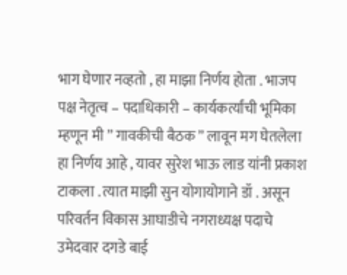भाग घेणार नव्हतो , हा माझा निर्णय होता . भाजप पक्ष नेतृत्व – पदाधिकारी – कार्यकर्त्यांची भूमिका म्हणून मी ” गावकीची बैठक ” लावून मग घेतलेला हा निर्णय आहे , यावर सुरेश भाऊ लाड यांनी प्रकाश टाकला . त्यात माझी सुन योगायोगाने डॉ . असून परिवर्तन विकास आघाडीचे नगराध्यक्ष पदाचे उमेदवार दगडे बाई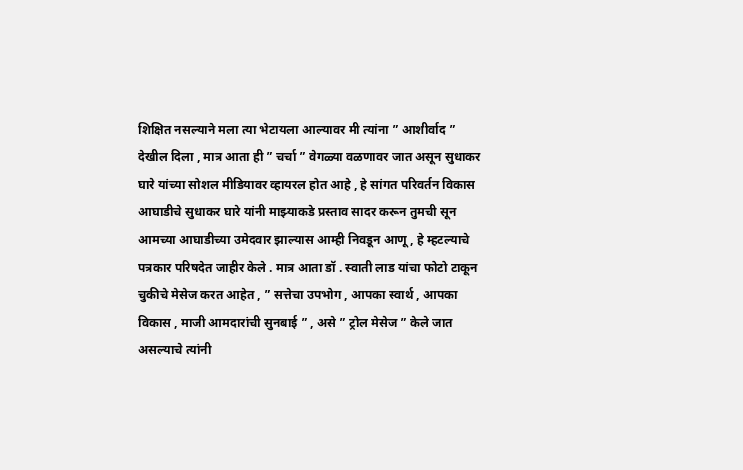शिक्षित नसल्याने मला त्या भेटायला आल्यावर मी त्यांना ” आशीर्वाद ” देखील दिला , मात्र आता ही ” चर्चा ” वेगळ्या वळणावर जात असून सुधाकर घारे यांच्या सोशल मीडियावर व्हायरल होत आहे , हे सांगत परिवर्तन विकास आघाडीचे सुधाकर घारे यांनी माझ्याकडे प्रस्ताव सादर करून तुमची सून आमच्या आघाडीच्या उमेदवार झाल्यास आम्ही निवडून आणू , हे म्हटल्याचे पत्रकार परिषदेत जाहीर केले . मात्र आता डॉ . स्वाती लाड यांचा फोटो टाकून चुकीचे मेसेज करत आहेत , ” सत्तेचा उपभोग , आपका स्वार्थ , आपका विकास , माजी आमदारांची सुनबाई ” , असे ” ट्रोल मेसेज ” केले जात असल्याचे त्यांनी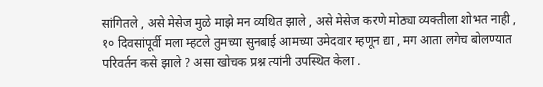सांगितले , असे मेसेज मुळे माझे मन व्यथित झाले , असे मेसेज करणे मोठ्या व्यक्तीला शोभत नाही , १० दिवसांपूर्वी मला म्हटले तुमच्या सुनबाई आमच्या उमेदवार म्हणून द्या , मग आता लगेच बोलण्यात परिवर्तन कसे झाले ? असा खोचक प्रश्न त्यांनी उपस्थित केला .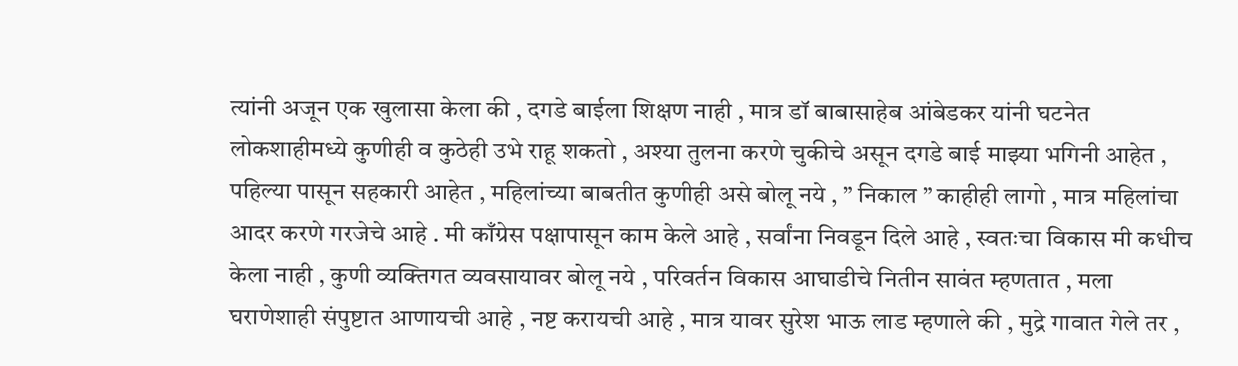त्यांनी अजून एक खुलासा केला की , दगडे बाईला शिक्षण नाही , मात्र डॉ बाबासाहेब आंबेडकर यांनी घटनेत लोकशाहीमध्ये कुणीही व कुठेही उभे राहू शकतो , अश्या तुलना करणे चुकीचे असून दगडे बाई माझ्या भगिनी आहेत , पहिल्या पासून सहकारी आहेत , महिलांच्या बाबतीत कुणीही असे बोलू नये , ” निकाल ” काहीही लागो , मात्र महिलांचा आदर करणे गरजेचे आहे . मी काँग्रेस पक्षापासून काम केले आहे , सर्वांना निवडून दिले आहे , स्वतःचा विकास मी कधीच केला नाही , कुणी व्यक्तिगत व्यवसायावर बोलू नये , परिवर्तन विकास आघाडीचे नितीन सावंत म्हणतात , मला घराणेशाही संपुष्टात आणायची आहे , नष्ट करायची आहे , मात्र यावर सुरेश भाऊ लाड म्हणाले की , मुद्रे गावात गेले तर ,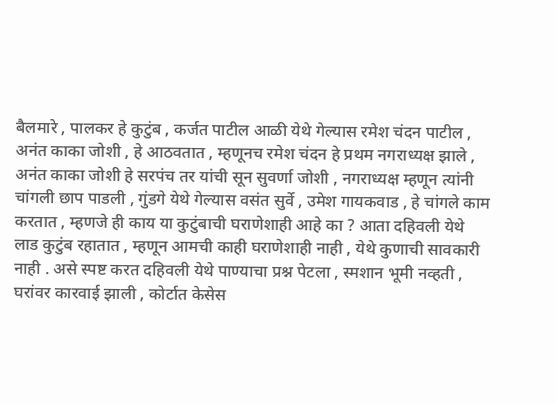बैलमारे , पालकर हे कुटुंब , कर्जत पाटील आळी येथे गेल्यास रमेश चंदन पाटील , अनंत काका जोशी , हे आठवतात , म्हणूनच रमेश चंदन हे प्रथम नगराध्यक्ष झाले , अनंत काका जोशी हे सरपंच तर यांची सून सुवर्णा जोशी , नगराध्यक्ष म्हणून त्यांनी चांगली छाप पाडली , गुंडगे येथे गेल्यास वसंत सुर्वे , उमेश गायकवाड , हे चांगले काम करतात , म्हणजे ही काय या कुटुंबाची घराणेशाही आहे का ? आता दहिवली येथे लाड कुटुंब रहातात , म्हणून आमची काही घराणेशाही नाही , येथे कुणाची सावकारी नाही . असे स्पष्ट करत दहिवली येथे पाण्याचा प्रश्न पेटला , स्मशान भूमी नव्हती , घरांवर कारवाई झाली , कोर्टात केसेस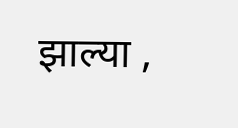झाल्या ,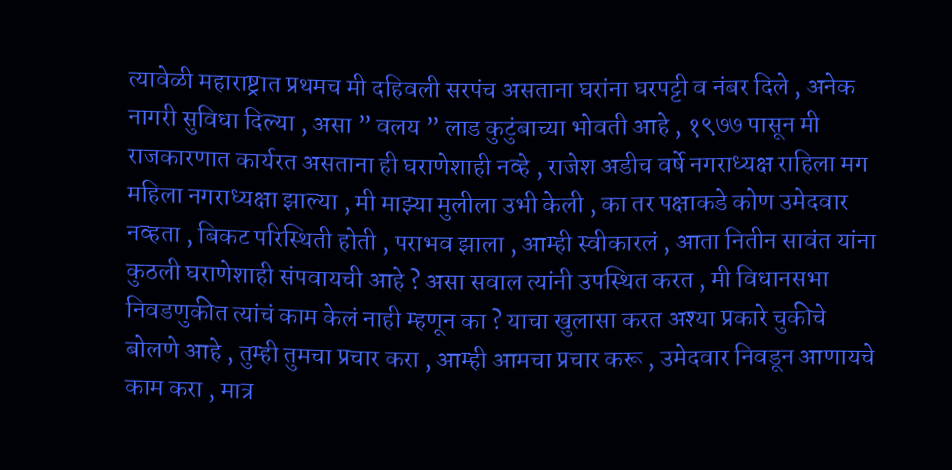त्यावेळी महाराष्ट्रात प्रथमच मी दहिवली सरपंच असताना घरांना घरपट्टी व नंबर दिले , अनेक नागरी सुविधा दिल्या , असा ” वलय ” लाड कुटुंबाच्या भोवती आहे , १९७७ पासून मी राजकारणात कार्यरत असताना ही घराणेशाही नव्हे , राजेश अडीच वर्षे नगराध्यक्ष राहिला मग महिला नगराध्यक्षा झाल्या , मी माझ्या मुलीला उभी केली , का तर पक्षाकडे कोण उमेदवार नव्हता , बिकट परिस्थिती होती , पराभव झाला , आम्ही स्वीकारलं , आता नितीन सावंत यांना कुठली घराणेशाही संपवायची आहे ? असा सवाल त्यांनी उपस्थित करत , मी विधानसभा निवडणुकीत त्यांचं काम केलं नाही म्हणून का ? याचा खुलासा करत अश्या प्रकारे चुकीचे बोलणे आहे , तुम्ही तुमचा प्रचार करा , आम्ही आमचा प्रचार करू , उमेदवार निवडून आणायचे काम करा , मात्र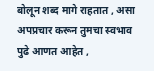बोलून शब्द मागे राहतात , असा अपप्रचार करून तुमचा स्वभाव पुढे आणत आहेत ,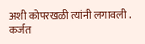अशी कोपरखळी त्यांनी लगावली .
कर्जत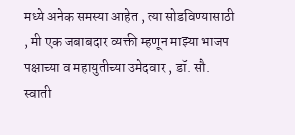मध्ये अनेक समस्या आहेत , त्या सोडविण्यासाठी , मी एक जबाबदार व्यक्ती म्हणून माझ्या भाजप पक्षाच्या व महायुतीच्या उमेदवार , डॉ. सौ. स्वाती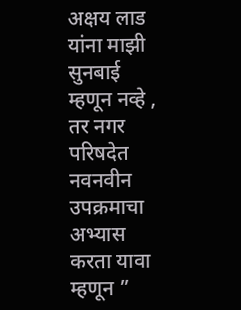अक्षय लाड यांना माझी सुनबाई म्हणून नव्हे , तर नगर परिषदेत नवनवीन उपक्रमाचा अभ्यास करता यावा म्हणून ”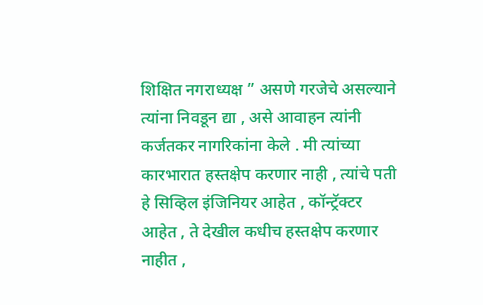शिक्षित नगराध्यक्ष ” असणे गरजेचे असल्याने त्यांना निवडून द्या , असे आवाहन त्यांनी कर्जतकर नागरिकांना केले . मी त्यांच्या कारभारात हस्तक्षेप करणार नाही , त्यांचे पती हे सिव्हिल इंजिनियर आहेत , कॉन्ट्रॅक्टर आहेत , ते देखील कधीच हस्तक्षेप करणार नाहीत ,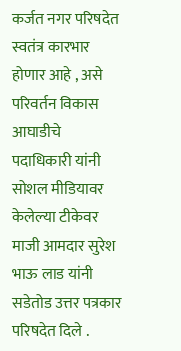कर्जत नगर परिषदेत स्वतंत्र कारभार होणार आहे , असे परिवर्तन विकास आघाडीचे पदाधिकारी यांनी सोशल मीडियावर केलेल्या टीकेवर माजी आमदार सुरेश भाऊ लाड यांनी सडेतोड उत्तर पत्रकार परिषदेत दिले .